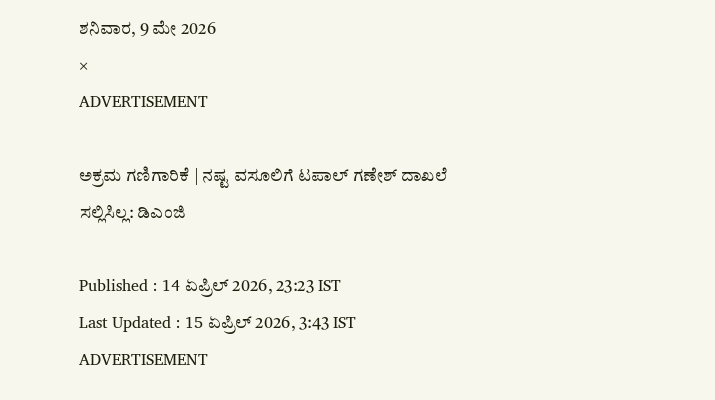ಶನಿವಾರ, 9 ಮೇ 2026
×
ADVERTISEMENT

ಅಕ್ರಮ ಗಣಿಗಾರಿಕೆ | ನಷ್ಟ ವಸೂಲಿಗೆ ಟಪಾಲ್‌ ಗಣೇಶ್‌ ದಾಖಲೆ ಸಲ್ಲಿಸಿಲ್ಲ: ಡಿಎಂಜಿ

Published : 14 ಏಪ್ರಿಲ್ 2026, 23:23 IST
Last Updated : 15 ಏಪ್ರಿಲ್ 2026, 3:43 IST
ADVERTISEMENT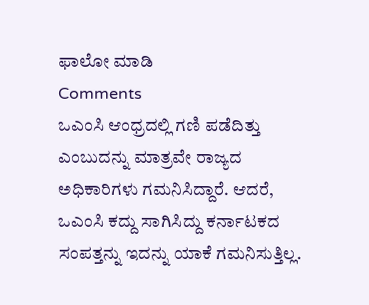ಫಾಲೋ ಮಾಡಿ
Comments
ಒಎಂಸಿ ಆಂಧ್ರದಲ್ಲಿ ಗಣಿ ಪಡೆದಿತ್ತು ಎಂಬುದನ್ನು ಮಾತ್ರವೇ ರಾಜ್ಯದ ಅಧಿಕಾರಿಗಳು ಗಮನಿಸಿದ್ದಾರೆ. ಆದರೆ, ಒಎಂಸಿ ಕದ್ದು ಸಾಗಿಸಿದ್ದು ಕರ್ನಾಟಕದ ಸಂಪತ್ತನ್ನು ಇದನ್ನು ಯಾಕೆ ಗಮನಿಸುತ್ತಿಲ್ಲ.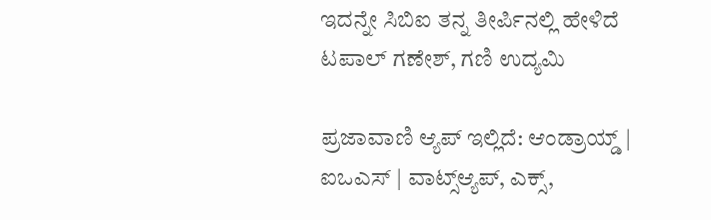ಇದನ್ನೇ ಸಿಬಿಐ ತನ್ನ ತೀರ್ಪಿನಲ್ಲಿ ಹೇಳಿದೆ
ಟಪಾಲ್‌ ಗಣೇಶ್‌, ಗಣಿ ಉದ್ಯಮಿ

ಪ್ರಜಾವಾಣಿ ಆ್ಯಪ್ ಇಲ್ಲಿದೆ: ಆಂಡ್ರಾಯ್ಡ್ | ಐಒಎಸ್ | ವಾಟ್ಸ್ಆ್ಯಪ್, ಎಕ್ಸ್,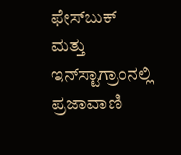ಫೇಸ್‌ಬುಕ್ ಮತ್ತು ಇನ್‌ಸ್ಟಾಗ್ರಾಂನಲ್ಲಿ ಪ್ರಜಾವಾಣಿ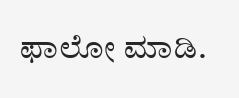ಫಾಲೋ ಮಾಡಿ.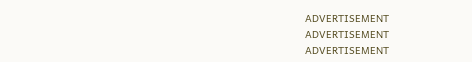ADVERTISEMENT
ADVERTISEMENT
ADVERTISEMENT